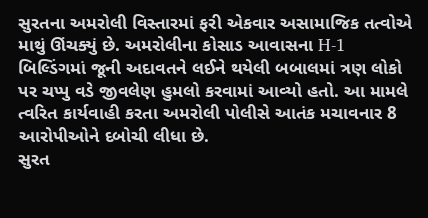સુરતના અમરોલી વિસ્તારમાં ફરી એકવાર અસામાજિક તત્વોએ માથું ઊંચક્યું છે. અમરોલીના કોસાડ આવાસના H-1 બિલ્ડિંગમાં જૂની અદાવતને લઈને થયેલી બબાલમાં ત્રણ લોકો પર ચપ્પુ વડે જીવલેણ હુમલો કરવામાં આવ્યો હતો. આ મામલે ત્વરિત કાર્યવાહી કરતા અમરોલી પોલીસે આતંક મચાવનાર 8 આરોપીઓને દબોચી લીધા છે.
સુરત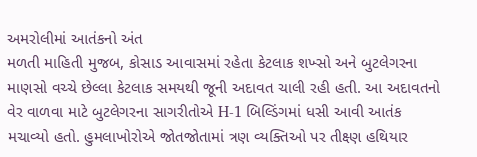અમરોલીમાં આતંકનો અંત
મળતી માહિતી મુજબ, કોસાડ આવાસમાં રહેતા કેટલાક શખ્સો અને બુટલેગરના માણસો વચ્ચે છેલ્લા કેટલાક સમયથી જૂની અદાવત ચાલી રહી હતી. આ અદાવતનો વેર વાળવા માટે બુટલેગરના સાગરીતોએ H-1 બિલ્ડિંગમાં ધસી આવી આતંક મચાવ્યો હતો. હુમલાખોરોએ જોતજોતામાં ત્રણ વ્યક્તિઓ પર તીક્ષ્ણ હથિયાર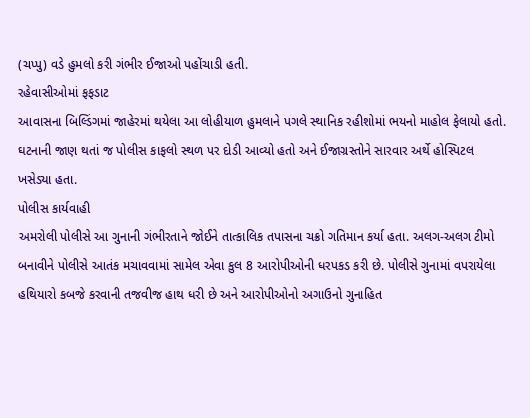(ચપ્પુ) વડે હુમલો કરી ગંભીર ઈજાઓ પહોંચાડી હતી.
રહેવાસીઓમાં ફફડાટ
આવાસના બિલ્ડિંગમાં જાહેરમાં થયેલા આ લોહીયાળ હુમલાને પગલે સ્થાનિક રહીશોમાં ભયનો માહોલ ફેલાયો હતો. ઘટનાની જાણ થતાં જ પોલીસ કાફલો સ્થળ પર દોડી આવ્યો હતો અને ઈજાગ્રસ્તોને સારવાર અર્થે હોસ્પિટલ ખસેડ્યા હતા.
પોલીસ કાર્યવાહી
અમરોલી પોલીસે આ ગુનાની ગંભીરતાને જોઈને તાત્કાલિક તપાસના ચક્રો ગતિમાન કર્યા હતા. અલગ-અલગ ટીમો બનાવીને પોલીસે આતંક મચાવવામાં સામેલ એવા કુલ 8 આરોપીઓની ધરપકડ કરી છે. પોલીસે ગુનામાં વપરાયેલા હથિયારો કબજે કરવાની તજવીજ હાથ ધરી છે અને આરોપીઓનો અગાઉનો ગુનાહિત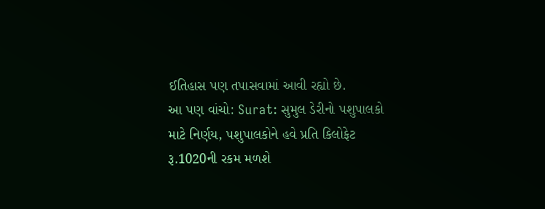ઈતિહાસ પણ તપાસવામાં આવી રહ્યો છે.
આ પણ વાંચો: Surat: સુમુલ ડેરીનો પશુપાલકો માટે નિર્ણય, પશુપાલકોને હવે પ્રતિ કિલોફેટ રૂ.1020ની રકમ મળશે